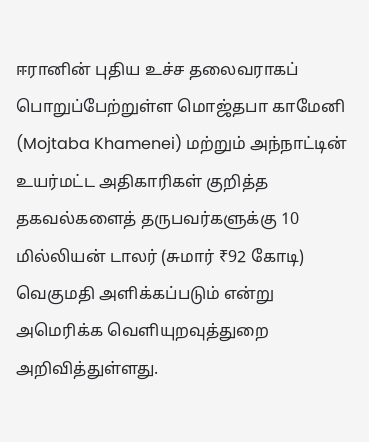ஈரானின் புதிய உச்ச தலைவராகப் பொறுப்பேற்றுள்ள மொஜ்தபா காமேனி (Mojtaba Khamenei) மற்றும் அந்நாட்டின் உயர்மட்ட அதிகாரிகள் குறித்த தகவல்களைத் தருபவர்களுக்கு 10 மில்லியன் டாலர் (சுமார் ₹92 கோடி) வெகுமதி அளிக்கப்படும் என்று அமெரிக்க வெளியுறவுத்துறை அறிவித்துள்ளது.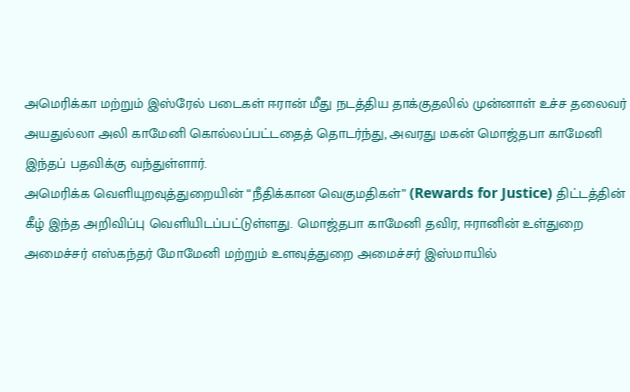அமெரிக்கா மற்றும் இஸ்ரேல் படைகள் ஈரான் மீது நடத்திய தாக்குதலில் முன்னாள் உச்ச தலைவர் அயதுல்லா அலி காமேனி கொல்லப்பட்டதைத் தொடர்ந்து, அவரது மகன் மொஜ்தபா காமேனி இந்தப் பதவிக்கு வந்துள்ளார்.
அமெரிக்க வெளியுறவுத்துறையின் “நீதிக்கான வெகுமதிகள்” (Rewards for Justice) திட்டத்தின் கீழ் இந்த அறிவிப்பு வெளியிடப்பட்டுள்ளது. மொஜ்தபா காமேனி தவிர, ஈரானின் உள்துறை அமைச்சர் எஸ்கந்தர் மோமேனி மற்றும் உளவுத்துறை அமைச்சர் இஸ்மாயில்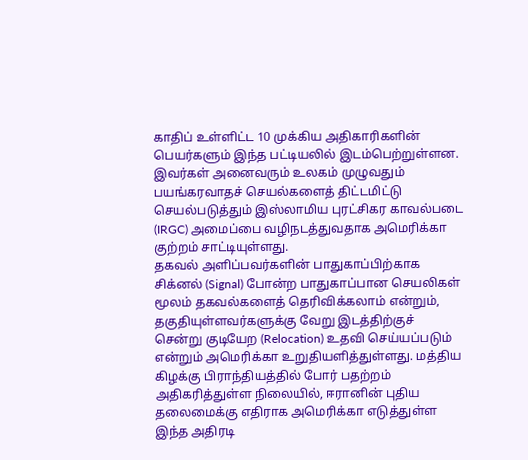காதிப் உள்ளிட்ட 10 முக்கிய அதிகாரிகளின் பெயர்களும் இந்த பட்டியலில் இடம்பெற்றுள்ளன. இவர்கள் அனைவரும் உலகம் முழுவதும் பயங்கரவாதச் செயல்களைத் திட்டமிட்டு செயல்படுத்தும் இஸ்லாமிய புரட்சிகர காவல்படை (IRGC) அமைப்பை வழிநடத்துவதாக அமெரிக்கா குற்றம் சாட்டியுள்ளது.
தகவல் அளிப்பவர்களின் பாதுகாப்பிற்காக சிக்னல் (Signal) போன்ற பாதுகாப்பான செயலிகள் மூலம் தகவல்களைத் தெரிவிக்கலாம் என்றும், தகுதியுள்ளவர்களுக்கு வேறு இடத்திற்குச் சென்று குடியேற (Relocation) உதவி செய்யப்படும் என்றும் அமெரிக்கா உறுதியளித்துள்ளது. மத்திய கிழக்கு பிராந்தியத்தில் போர் பதற்றம் அதிகரித்துள்ள நிலையில், ஈரானின் புதிய தலைமைக்கு எதிராக அமெரிக்கா எடுத்துள்ள இந்த அதிரடி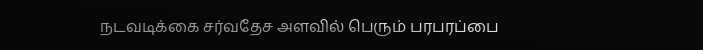நடவடிக்கை சர்வதேச அளவில் பெரும் பரபரப்பை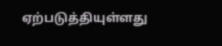ஏற்படுத்தியுள்ளது